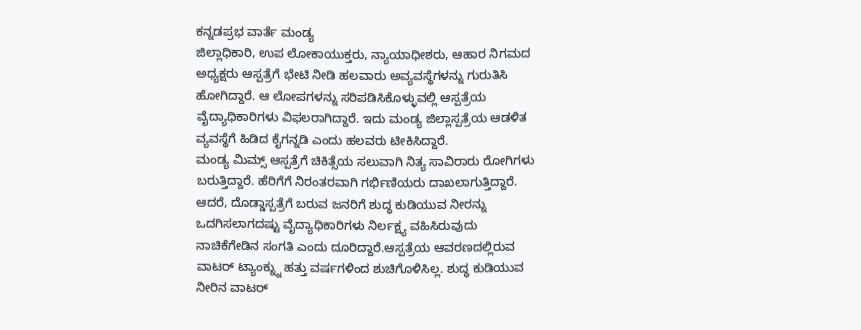ಕನ್ನಡಪ್ರಭ ವಾರ್ತೆ ಮಂಡ್ಯ
ಜಿಲ್ಲಾಧಿಕಾರಿ, ಉಪ ಲೋಕಾಯುಕ್ತರು, ನ್ಯಾಯಾಧೀಶರು, ಆಹಾರ ನಿಗಮದ ಅಧ್ಯಕ್ಷರು ಆಸ್ಪತ್ರೆಗೆ ಭೇಟಿ ನೀಡಿ ಹಲವಾರು ಅವ್ಯವಸ್ಥೆಗಳನ್ನು ಗುರುತಿಸಿ ಹೋಗಿದ್ದಾರೆ. ಆ ಲೋಪಗಳನ್ನು ಸರಿಪಡಿಸಿಕೊಳ್ಳುವಲ್ಲಿ ಆಸ್ಪತ್ರೆಯ ವೈದ್ಯಾಧಿಕಾರಿಗಳು ವಿಫಲರಾಗಿದ್ದಾರೆ. ಇದು ಮಂಡ್ಯ ಜಿಲ್ಲಾಸ್ಪತ್ರೆಯ ಆಡಳಿತ ವ್ಯವಸ್ಥೆಗೆ ಹಿಡಿದ ಕೈಗನ್ನಡಿ ಎಂದು ಹಲವರು ಟೀಕಿಸಿದ್ದಾರೆ.
ಮಂಡ್ಯ ಮಿಮ್ಸ್ ಆಸ್ಪತ್ರೆಗೆ ಚಿಕಿತ್ಸೆಯ ಸಲುವಾಗಿ ನಿತ್ಯ ಸಾವಿರಾರು ರೋಗಿಗಳು ಬರುತ್ತಿದ್ದಾರೆ. ಹೆರಿಗೆಗೆ ನಿರಂತರವಾಗಿ ಗರ್ಭಿಣಿಯರು ದಾಖಲಾಗುತ್ತಿದ್ದಾರೆ. ಆದರೆ, ದೊಡ್ಡಾಸ್ಪತ್ರೆಗೆ ಬರುವ ಜನರಿಗೆ ಶುದ್ಧ ಕುಡಿಯುವ ನೀರನ್ನು ಒದಗಿಸಲಾಗದಷ್ಟು ವೈದ್ಯಾಧಿಕಾರಿಗಳು ನಿರ್ಲಕ್ಷ್ಯ ವಹಿಸಿರುವುದು ನಾಚಿಕೆಗೇಡಿನ ಸಂಗತಿ ಎಂದು ದೂರಿದ್ದಾರೆ.ಆಸ್ಪತ್ರೆಯ ಆವರಣದಲ್ಲಿರುವ ವಾಟರ್ ಟ್ಯಾಂಕ್ನ್ನು ಹತ್ತು ವರ್ಷಗಳಿಂದ ಶುಚಿಗೊಳಿಸಿಲ್ಲ. ಶುದ್ಧ ಕುಡಿಯುವ ನೀರಿನ ವಾಟರ್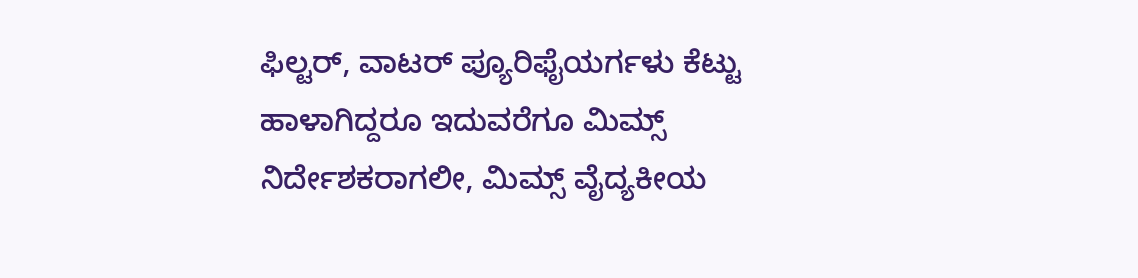ಫಿಲ್ಟರ್, ವಾಟರ್ ಪ್ಯೂರಿಫೈಯರ್ಗಳು ಕೆಟ್ಟು ಹಾಳಾಗಿದ್ದರೂ ಇದುವರೆಗೂ ಮಿಮ್ಸ್ ನಿರ್ದೇಶಕರಾಗಲೀ, ಮಿಮ್ಸ್ ವೈದ್ಯಕೀಯ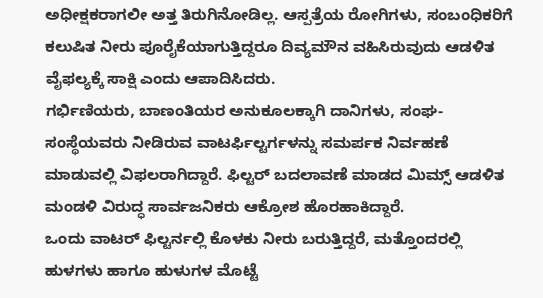ಅಧೀಕ್ಷಕರಾಗಲೀ ಅತ್ತ ತಿರುಗಿನೋಡಿಲ್ಲ. ಆಸ್ಪತ್ರೆಯ ರೋಗಿಗಳು, ಸಂಬಂಧಿಕರಿಗೆ ಕಲುಷಿತ ನೀರು ಪೂರೈಕೆಯಾಗುತ್ತಿದ್ದರೂ ದಿವ್ಯಮೌನ ವಹಿಸಿರುವುದು ಆಡಳಿತ ವೈಫಲ್ಯಕ್ಕೆ ಸಾಕ್ಷಿ ಎಂದು ಆಪಾದಿಸಿದರು.
ಗರ್ಭಿಣಿಯರು, ಬಾಣಂತಿಯರ ಅನುಕೂಲಕ್ಕಾಗಿ ದಾನಿಗಳು, ಸಂಘ-ಸಂಸ್ಥೆಯವರು ನೀಡಿರುವ ವಾಟರ್ಫಿಲ್ಟರ್ಗಳನ್ನು ಸಮರ್ಪಕ ನಿರ್ವಹಣೆ ಮಾಡುವಲ್ಲಿ ವಿಫಲರಾಗಿದ್ದಾರೆ. ಫಿಲ್ಟರ್ ಬದಲಾವಣೆ ಮಾಡದ ಮಿಮ್ಸ್ ಆಡಳಿತ ಮಂಡಳಿ ವಿರುದ್ಧ ಸಾರ್ವಜನಿಕರು ಆಕ್ರೋಶ ಹೊರಹಾಕಿದ್ದಾರೆ.
ಒಂದು ವಾಟರ್ ಫಿಲ್ಟರ್ನಲ್ಲಿ ಕೊಳಕು ನೀರು ಬರುತ್ತಿದ್ದರೆ, ಮತ್ತೊಂದರಲ್ಲಿ ಹುಳಗಳು ಹಾಗೂ ಹುಳುಗಳ ಮೊಟ್ಟೆ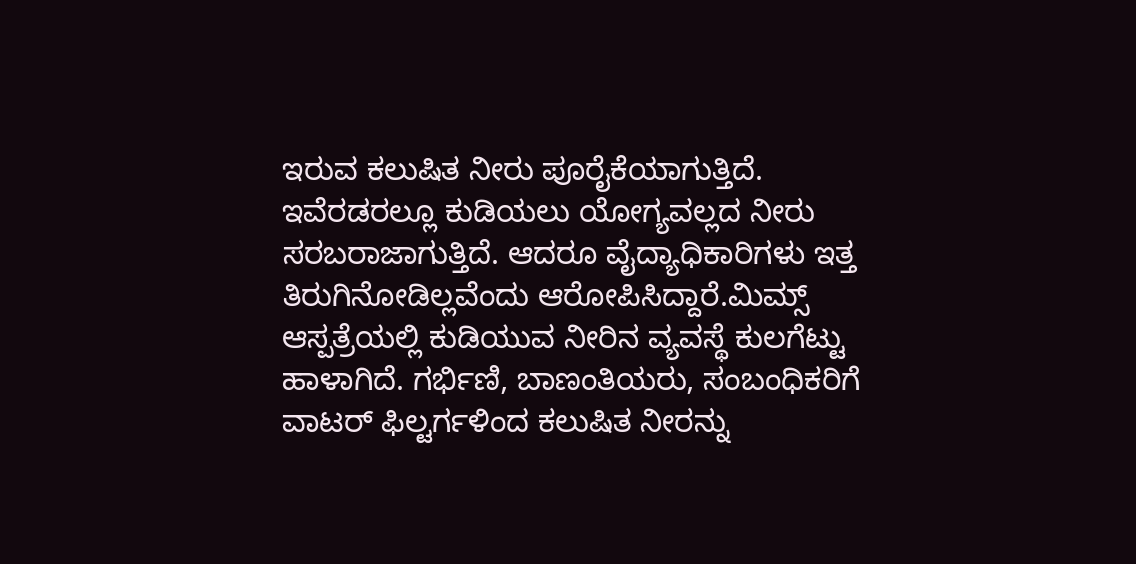ಇರುವ ಕಲುಷಿತ ನೀರು ಪೂರೈಕೆಯಾಗುತ್ತಿದೆ. ಇವೆರಡರಲ್ಲೂ ಕುಡಿಯಲು ಯೋಗ್ಯವಲ್ಲದ ನೀರು ಸರಬರಾಜಾಗುತ್ತಿದೆ. ಆದರೂ ವೈದ್ಯಾಧಿಕಾರಿಗಳು ಇತ್ತ ತಿರುಗಿನೋಡಿಲ್ಲವೆಂದು ಆರೋಪಿಸಿದ್ದಾರೆ.ಮಿಮ್ಸ್ ಆಸ್ಪತ್ರೆಯಲ್ಲಿ ಕುಡಿಯುವ ನೀರಿನ ವ್ಯವಸ್ಥೆ ಕುಲಗೆಟ್ಟು ಹಾಳಾಗಿದೆ. ಗರ್ಭಿಣಿ, ಬಾಣಂತಿಯರು, ಸಂಬಂಧಿಕರಿಗೆ ವಾಟರ್ ಫಿಲ್ಟರ್ಗಳಿಂದ ಕಲುಷಿತ ನೀರನ್ನು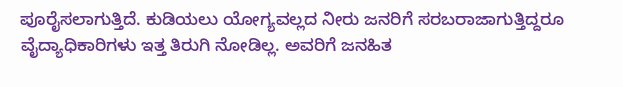ಪೂರೈಸಲಾಗುತ್ತಿದೆ. ಕುಡಿಯಲು ಯೋಗ್ಯವಲ್ಲದ ನೀರು ಜನರಿಗೆ ಸರಬರಾಜಾಗುತ್ತಿದ್ದರೂ ವೈದ್ಯಾಧಿಕಾರಿಗಳು ಇತ್ತ ತಿರುಗಿ ನೋಡಿಲ್ಲ. ಅವರಿಗೆ ಜನಹಿತ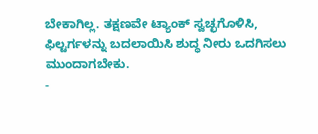ಬೇಕಾಗಿಲ್ಲ. ತಕ್ಷಣವೇ ಟ್ಯಾಂಕ್ ಸ್ವಚ್ಛಗೊಳಿಸಿ, ಫಿಲ್ಟರ್ಗಳನ್ನು ಬದಲಾಯಿಸಿ ಶುದ್ಧ ನೀರು ಒದಗಿಸಲು ಮುಂದಾಗಬೇಕು.
-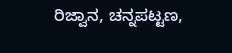ರಿಜ್ವಾನ, ಚನ್ನಪಟ್ಟಣ,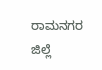ರಾಮನಗರ ಜಿಲ್ಲೆ